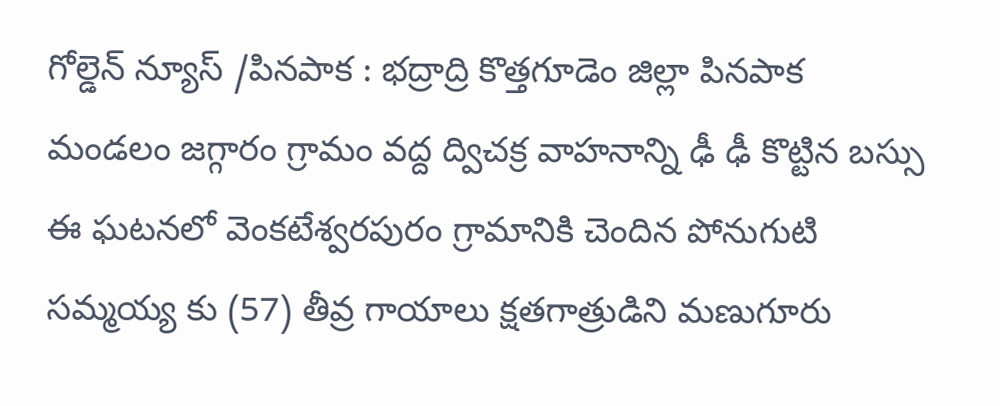గోల్డెన్ న్యూస్ /పినపాక : భద్రాద్రి కొత్తగూడెం జిల్లా పినపాక మండలం జగ్గారం గ్రామం వద్ద ద్విచక్ర వాహనాన్ని ఢీ ఢీ కొట్టిన బస్సు ఈ ఘటనలో వెంకటేశ్వరపురం గ్రామానికి చెందిన పోనుగుటి సమ్మయ్య కు (57) తీవ్ర గాయాలు క్షతగాత్రుడిని మణుగూరు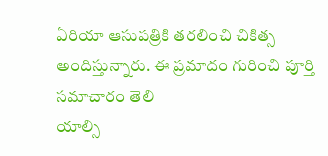ఏరియా ఆసుపత్రికి తరలించి చికిత్స అందిస్తున్నారు. ఈ ప్రమాదం గురించి పూర్తి సమాచారం తెలి
యాల్సి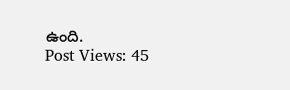ఉంది.
Post Views: 45